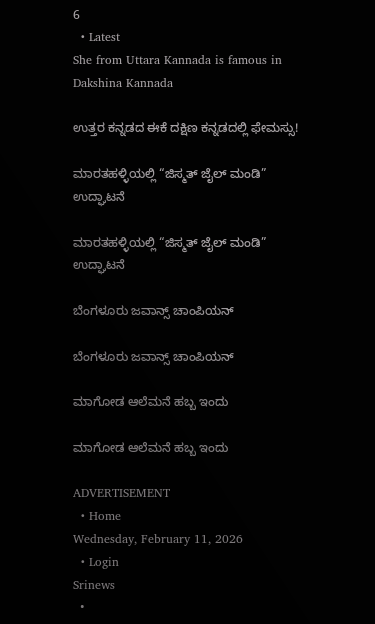6
  • Latest
She from Uttara Kannada is famous in Dakshina Kannada

ಉತ್ತರ ಕನ್ನಡದ ಈಕೆ ದಕ್ಷಿಣ ಕನ್ನಡದಲ್ಲಿ ಫೇಮಸ್ಸು!

ಮಾರತಹಳ್ಳಿಯಲ್ಲಿ “ಜಿಸ್ಮತ್ ಜೈಲ್ ಮಂಡಿ” ಉದ್ಘಾಟನೆ

ಮಾರತಹಳ್ಳಿಯಲ್ಲಿ “ಜಿಸ್ಮತ್ ಜೈಲ್ ಮಂಡಿ” ಉದ್ಘಾಟನೆ

ಬೆಂಗಳೂರು ಜವಾನ್ಸ್ ಚಾಂಪಿಯನ್

ಬೆಂಗಳೂರು ಜವಾನ್ಸ್ ಚಾಂಪಿಯನ್

ಮಾಗೋಡ ಆಲೆಮನೆ ಹಬ್ಬ ಇಂದು

ಮಾಗೋಡ ಆಲೆಮನೆ ಹಬ್ಬ ಇಂದು

ADVERTISEMENT
  • Home
Wednesday, February 11, 2026
  • Login
Srinews
  •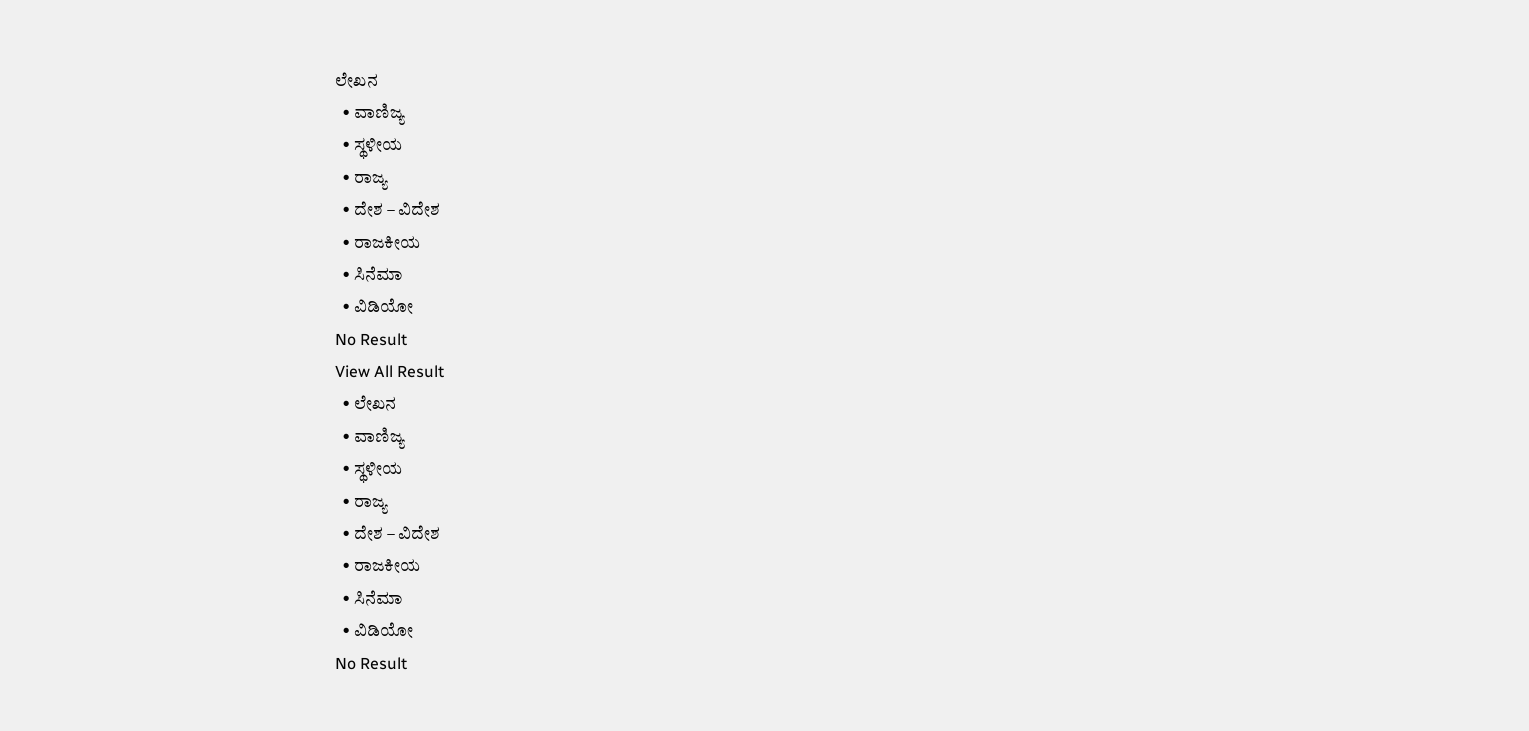ಲೇಖನ
  • ವಾಣಿಜ್ಯ
  • ಸ್ಥಳೀಯ
  • ರಾಜ್ಯ
  • ದೇಶ – ವಿದೇಶ
  • ರಾಜಕೀಯ
  • ಸಿನೆಮಾ
  • ವಿಡಿಯೋ
No Result
View All Result
  • ಲೇಖನ
  • ವಾಣಿಜ್ಯ
  • ಸ್ಥಳೀಯ
  • ರಾಜ್ಯ
  • ದೇಶ – ವಿದೇಶ
  • ರಾಜಕೀಯ
  • ಸಿನೆಮಾ
  • ವಿಡಿಯೋ
No Result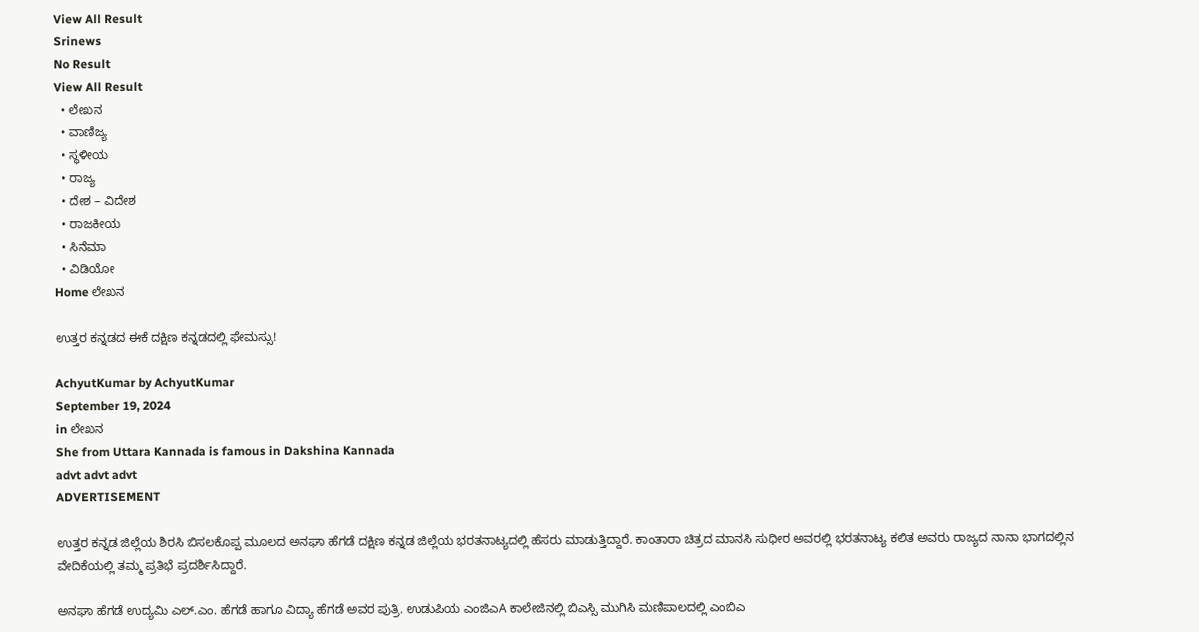View All Result
Srinews
No Result
View All Result
  • ಲೇಖನ
  • ವಾಣಿಜ್ಯ
  • ಸ್ಥಳೀಯ
  • ರಾಜ್ಯ
  • ದೇಶ – ವಿದೇಶ
  • ರಾಜಕೀಯ
  • ಸಿನೆಮಾ
  • ವಿಡಿಯೋ
Home ಲೇಖನ

ಉತ್ತರ ಕನ್ನಡದ ಈಕೆ ದಕ್ಷಿಣ ಕನ್ನಡದಲ್ಲಿ ಫೇಮಸ್ಸು!

AchyutKumar by AchyutKumar
September 19, 2024
in ಲೇಖನ
She from Uttara Kannada is famous in Dakshina Kannada
advt advt advt
ADVERTISEMENT

ಉತ್ತರ ಕನ್ನಡ ಜಿಲ್ಲೆಯ ಶಿರಸಿ ಬಿಸಲಕೊಪ್ಪ ಮೂಲದ ಅನಘಾ ಹೆಗಡೆ ದಕ್ಷಿಣ ಕನ್ನಡ ಜಿಲ್ಲೆಯ ಭರತನಾಟ್ಯದಲ್ಲಿ ಹೆಸರು ಮಾಡುತ್ತಿದ್ದಾರೆ. ಕಾಂತಾರಾ ಚಿತ್ರದ ಮಾನಸಿ ಸುಧೀರ ಅವರಲ್ಲಿ ಭರತನಾಟ್ಯ ಕಲಿತ ಅವರು ರಾಜ್ಯದ ನಾನಾ ಭಾಗದಲ್ಲಿನ ವೇದಿಕೆಯಲ್ಲಿ ತಮ್ಮ ಪ್ರತಿಭೆ ಪ್ರದರ್ಶಿಸಿದ್ದಾರೆ.

ಅನಘಾ ಹೆಗಡೆ ಉದ್ಯಮಿ ಎಲ್.ಎಂ. ಹೆಗಡೆ ಹಾಗೂ ವಿದ್ಯಾ ಹೆಗಡೆ ಅವರ ಪುತ್ರಿ. ಉಡುಪಿಯ ಎಂಜಿಎA ಕಾಲೇಜಿನಲ್ಲಿ ಬಿಎಸ್ಸಿ ಮುಗಿಸಿ ಮಣಿಪಾಲದಲ್ಲಿ ಎಂಬಿಎ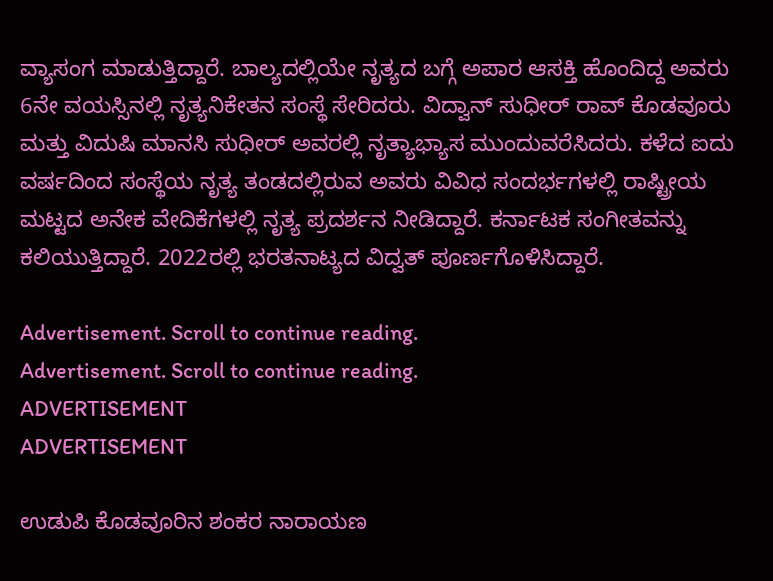ವ್ಯಾಸಂಗ ಮಾಡುತ್ತಿದ್ದಾರೆ. ಬಾಲ್ಯದಲ್ಲಿಯೇ ನೃತ್ಯದ ಬಗ್ಗೆ ಅಪಾರ ಆಸಕ್ತಿ ಹೊಂದಿದ್ದ ಅವರು 6ನೇ ವಯಸ್ಸಿನಲ್ಲಿ ನೃತ್ಯನಿಕೇತನ ಸಂಸ್ಥೆ ಸೇರಿದರು. ವಿದ್ವಾನ್ ಸುಧೀರ್ ರಾವ್ ಕೊಡವೂರು ಮತ್ತು ವಿದುಷಿ ಮಾನಸಿ ಸುಧೀರ್ ಅವರಲ್ಲಿ ನೃತ್ಯಾಭ್ಯಾಸ ಮುಂದುವರೆಸಿದರು. ಕಳೆದ ಐದು ವರ್ಷದಿಂದ ಸಂಸ್ಥೆಯ ನೃತ್ಯ ತಂಡದಲ್ಲಿರುವ ಅವರು ವಿವಿಧ ಸಂದರ್ಭಗಳಲ್ಲಿ ರಾಷ್ಟ್ರೀಯ ಮಟ್ಟದ ಅನೇಕ ವೇದಿಕೆಗಳಲ್ಲಿ ನೃತ್ಯ ಪ್ರದರ್ಶನ ನೀಡಿದ್ದಾರೆ. ಕರ್ನಾಟಕ ಸಂಗೀತವನ್ನು ಕಲಿಯುತ್ತಿದ್ದಾರೆ. 2022ರಲ್ಲಿ ಭರತನಾಟ್ಯದ ವಿದ್ವತ್ ಪೂರ್ಣಗೊಳಿಸಿದ್ದಾರೆ.

Advertisement. Scroll to continue reading.
Advertisement. Scroll to continue reading.
ADVERTISEMENT
ADVERTISEMENT

ಉಡುಪಿ ಕೊಡವೂರಿನ ಶಂಕರ ನಾರಾಯಣ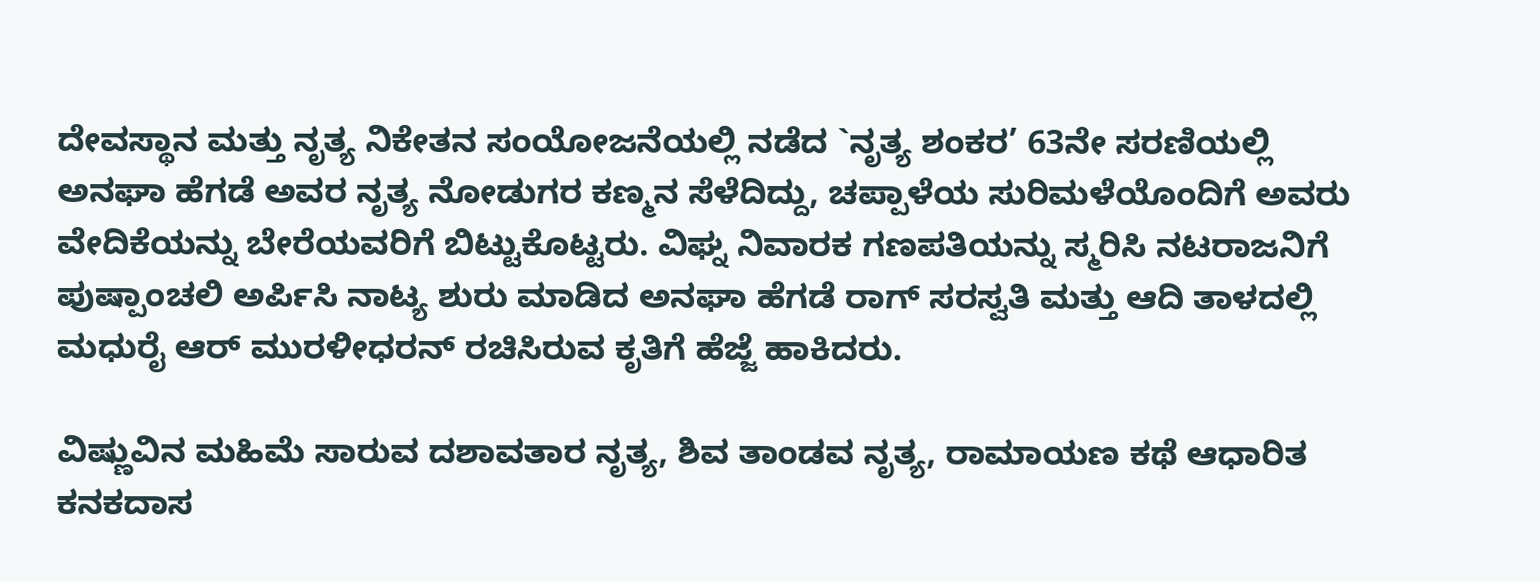ದೇವಸ್ಥಾನ ಮತ್ತು ನೃತ್ಯ ನಿಕೇತನ ಸಂಯೋಜನೆಯಲ್ಲಿ ನಡೆದ `ನೃತ್ಯ ಶಂಕರ’ 63ನೇ ಸರಣಿಯಲ್ಲಿ ಅನಘಾ ಹೆಗಡೆ ಅವರ ನೃತ್ಯ ನೋಡುಗರ ಕಣ್ಮನ ಸೆಳೆದಿದ್ದು, ಚಪ್ಪಾಳೆಯ ಸುರಿಮಳೆಯೊಂದಿಗೆ ಅವರು ವೇದಿಕೆಯನ್ನು ಬೇರೆಯವರಿಗೆ ಬಿಟ್ಟುಕೊಟ್ಟರು. ವಿಘ್ನ ನಿವಾರಕ ಗಣಪತಿಯನ್ನು ಸ್ಮರಿಸಿ ನಟರಾಜನಿಗೆ ಪುಷ್ಪಾಂಚಲಿ ಅರ್ಪಿಸಿ ನಾಟ್ಯ ಶುರು ಮಾಡಿದ ಅನಘಾ ಹೆಗಡೆ ರಾಗ್ ಸರಸ್ವತಿ ಮತ್ತು ಆದಿ ತಾಳದಲ್ಲಿ ಮಧುರೈ ಆರ್ ಮುರಳೀಧರನ್ ರಚಿಸಿರುವ ಕೃತಿಗೆ ಹೆಜ್ಜೆ ಹಾಕಿದರು.

ವಿಷ್ಣುವಿನ ಮಹಿಮೆ ಸಾರುವ ದಶಾವತಾರ ನೃತ್ಯ, ಶಿವ ತಾಂಡವ ನೃತ್ಯ, ರಾಮಾಯಣ ಕಥೆ ಆಧಾರಿತ ಕನಕದಾಸ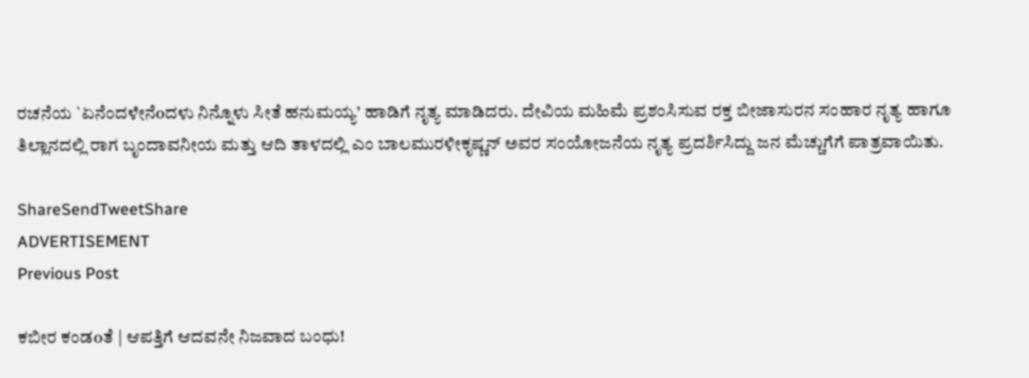ರಚನೆಯ `ಏನೆಂದಳೇನೆoದಳು ನಿನ್ನೊಳು ಸೀತೆ ಹನುಮಯ್ಯ’ ಹಾಡಿಗೆ ನೃತ್ಯ ಮಾಡಿದರು. ದೇವಿಯ ಮಹಿಮೆ ಪ್ರಶಂಸಿಸುವ ರಕ್ತ ಬೀಜಾಸುರನ ಸಂಹಾರ ನೃತ್ಯ ಹಾಗೂ ತಿಲ್ಲಾನದಲ್ಲಿ ರಾಗ ಬೃಂದಾವನೀಯ ಮತ್ತು ಆದಿ ತಾಳದಲ್ಲಿ ಎಂ ಬಾಲಮುರಳೀಕೃಷ್ಣನ್ ಅವರ ಸಂಯೋಜನೆಯ ನೃತ್ಯ ಪ್ರದರ್ಶಿಸಿದ್ದು ಜನ ಮೆಚ್ಚುಗೆಗೆ ಪಾತ್ರವಾಯಿತು.

ShareSendTweetShare
ADVERTISEMENT
Previous Post

ಕಬೀರ ಕಂಡoತೆ | ಆಪತ್ತಿಗೆ ಆದವನೇ ನಿಜವಾದ ಬಂಧು!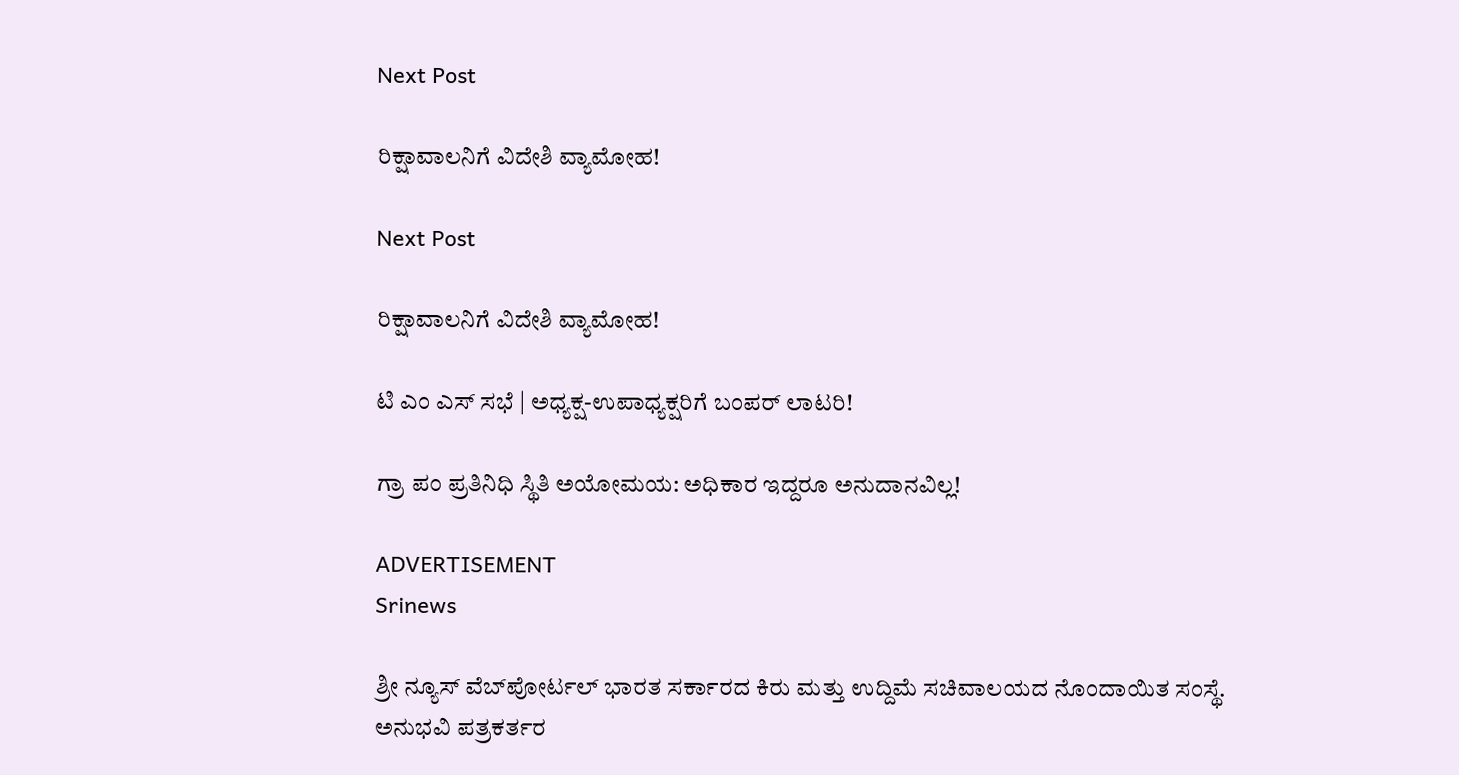Next Post

ರಿಕ್ಷಾವಾಲನಿಗೆ ವಿದೇಶಿ ವ್ಯಾಮೋಹ!

Next Post

ರಿಕ್ಷಾವಾಲನಿಗೆ ವಿದೇಶಿ ವ್ಯಾಮೋಹ!

ಟಿ ಎಂ ಎಸ್ ಸಭೆ | ಅಧ್ಯಕ್ಷ-ಉಪಾಧ್ಯಕ್ಷರಿಗೆ ಬಂಪರ್ ಲಾಟರಿ!

ಗ್ರಾ ಪಂ ಪ್ರತಿನಿಧಿ ಸ್ಥಿತಿ ಅಯೋಮಯ: ಅಧಿಕಾರ ಇದ್ದರೂ ಅನುದಾನವಿಲ್ಲ!

ADVERTISEMENT
Srinews

ಶ್ರೀ ನ್ಯೂಸ್ ವೆಬ್‌ಪೋರ್ಟಲ್ ಭಾರತ ಸರ್ಕಾರದ ಕಿರು ಮತ್ತು ಉದ್ದಿಮೆ ಸಚಿವಾಲಯದ ನೊಂದಾಯಿತ ಸಂಸ್ಥೆ. ಅನುಭವಿ ಪತ್ರಕರ್ತರ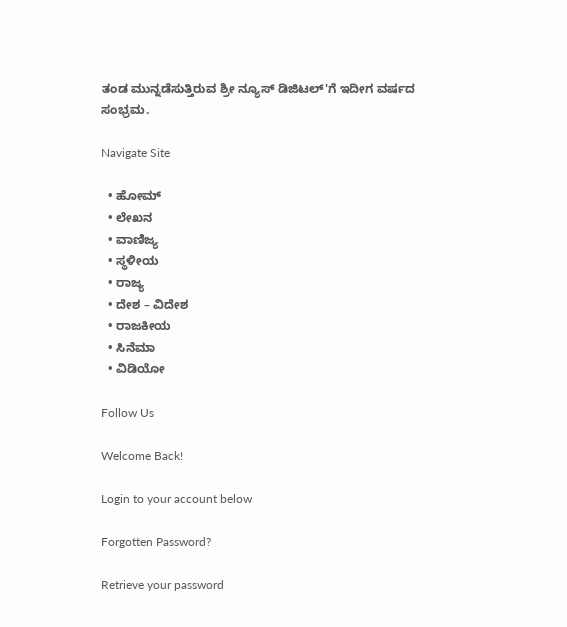ತಂಡ ಮುನ್ನಡೆಸುತ್ತಿರುವ ಶ್ರೀ ನ್ಯೂಸ್ ಡಿಜಿಟಲ್'ಗೆ ಇದೀಗ ವರ್ಷದ ಸಂಭ್ರಮ.

Navigate Site

  • ಹೋಮ್
  • ಲೇಖನ
  • ವಾಣಿಜ್ಯ
  • ಸ್ಥಳೀಯ
  • ರಾಜ್ಯ
  • ದೇಶ – ವಿದೇಶ
  • ರಾಜಕೀಯ
  • ಸಿನೆಮಾ
  • ವಿಡಿಯೋ

Follow Us

Welcome Back!

Login to your account below

Forgotten Password?

Retrieve your password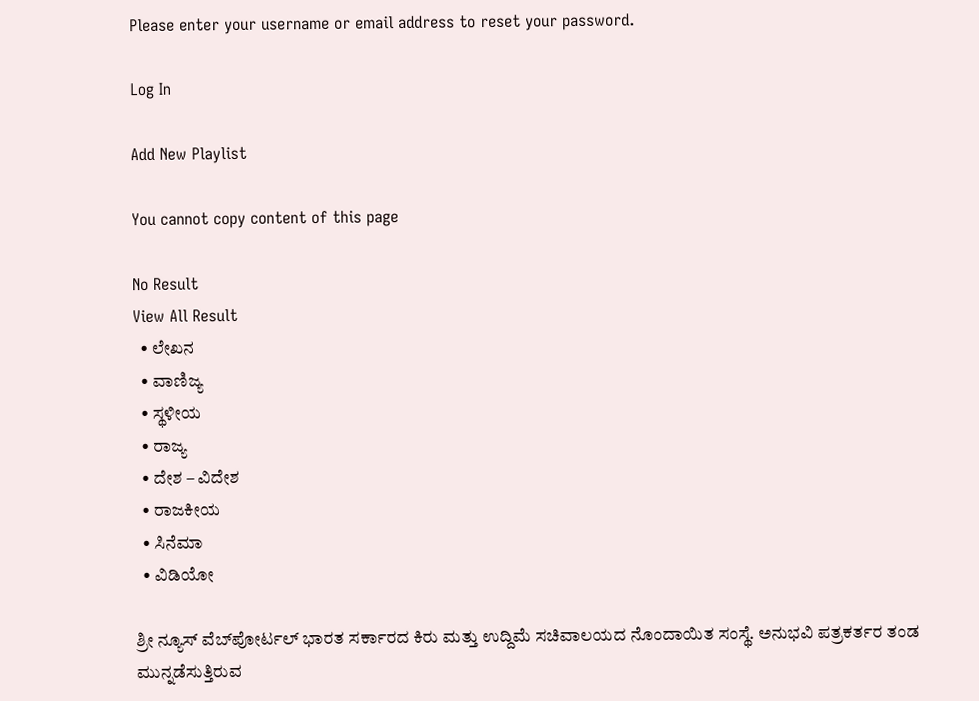Please enter your username or email address to reset your password.

Log In

Add New Playlist

You cannot copy content of this page

No Result
View All Result
  • ಲೇಖನ
  • ವಾಣಿಜ್ಯ
  • ಸ್ಥಳೀಯ
  • ರಾಜ್ಯ
  • ದೇಶ – ವಿದೇಶ
  • ರಾಜಕೀಯ
  • ಸಿನೆಮಾ
  • ವಿಡಿಯೋ

ಶ್ರೀ ನ್ಯೂಸ್ ವೆಬ್‌ಪೋರ್ಟಲ್ ಭಾರತ ಸರ್ಕಾರದ ಕಿರು ಮತ್ತು ಉದ್ದಿಮೆ ಸಚಿವಾಲಯದ ನೊಂದಾಯಿತ ಸಂಸ್ಥೆ. ಅನುಭವಿ ಪತ್ರಕರ್ತರ ತಂಡ ಮುನ್ನಡೆಸುತ್ತಿರುವ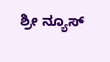ಶ್ರೀ ನ್ಯೂಸ್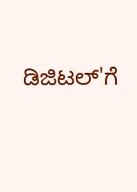ಡಿಜಿಟಲ್'ಗೆ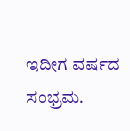ಇದೀಗ ವರ್ಷದ ಸಂಭ್ರಮ.